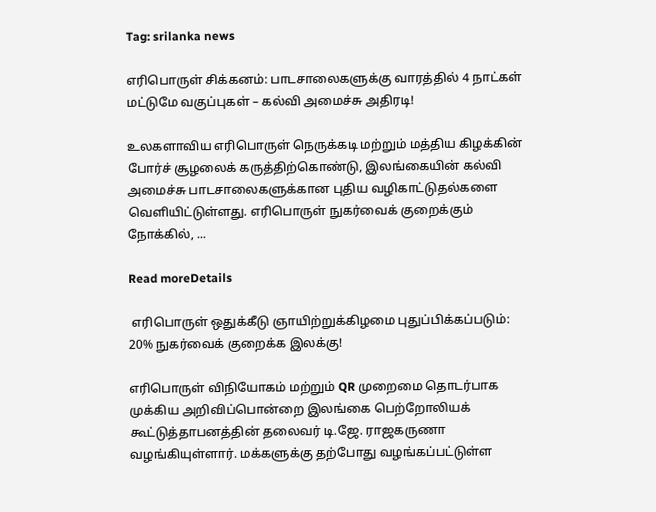Tag: srilanka news

எரிபொருள் சிக்கனம்: பாடசாலைகளுக்கு வாரத்தில் 4 நாட்கள் மட்டுமே வகுப்புகள் – கல்வி அமைச்சு அதிரடி!

உலகளாவிய எரிபொருள் நெருக்கடி மற்றும் மத்திய கிழக்கின் போர்ச் சூழலைக் கருத்திற்கொண்டு, இலங்கையின் கல்வி அமைச்சு பாடசாலைகளுக்கான புதிய வழிகாட்டுதல்களை வெளியிட்டுள்ளது. எரிபொருள் நுகர்வைக் குறைக்கும் நோக்கில், ...

Read moreDetails

 எரிபொருள் ஒதுக்கீடு ஞாயிற்றுக்கிழமை புதுப்பிக்கப்படும்: 20% நுகர்வைக் குறைக்க இலக்கு!

எரிபொருள் விநியோகம் மற்றும் QR முறைமை தொடர்பாக முக்கிய அறிவிப்பொன்றை இலங்கை பெற்றோலியக் கூட்டுத்தாபனத்தின் தலைவர் டி.ஜே. ராஜகருணா வழங்கியுள்ளார். மக்களுக்கு தற்போது வழங்கப்பட்டுள்ள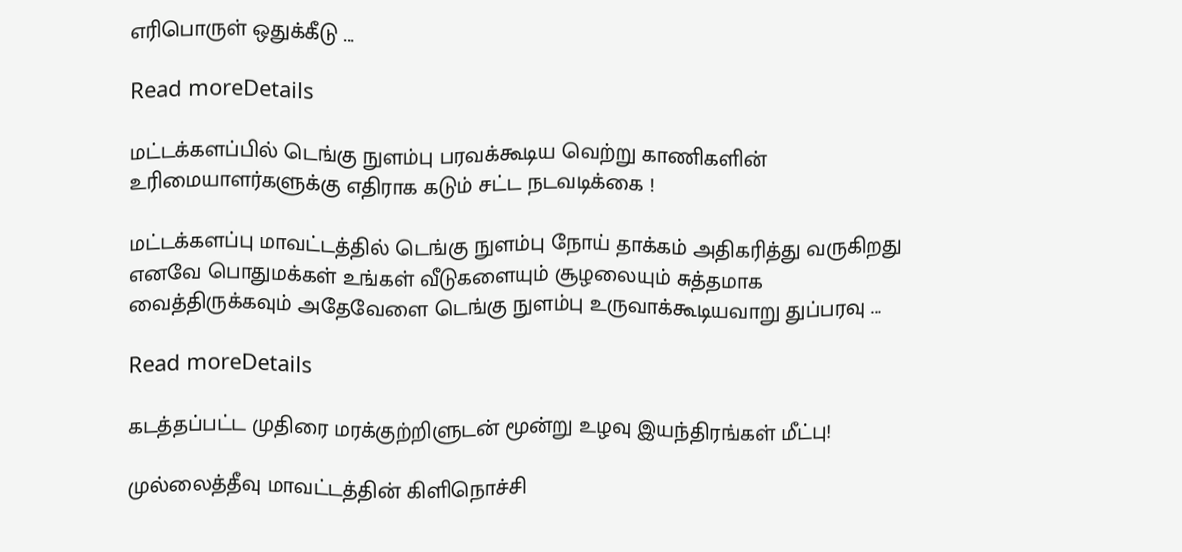எரிபொருள் ஒதுக்கீடு ...

Read moreDetails

மட்டக்களப்பில் டெங்கு நுளம்பு பரவக்கூடிய வெற்று காணிகளின் உரிமையாளர்களுக்கு எதிராக கடும் சட்ட நடவடிக்கை !

மட்டக்களப்பு மாவட்டத்தில் டெங்கு நுளம்பு நோய் தாக்கம் அதிகரித்து வருகிறது எனவே பொதுமக்கள் உங்கள் வீடுகளையும் சூழலையும் சுத்தமாக வைத்திருக்கவும் அதேவேளை டெங்கு நுளம்பு உருவாக்கூடியவாறு துப்பரவு ...

Read moreDetails

கடத்தப்பட்ட முதிரை மரக்குற்றிளுடன் மூன்று உழவு இயந்திரங்கள் மீட்பு!

முல்லைத்தீவு மாவட்டத்தின் கிளிநொச்சி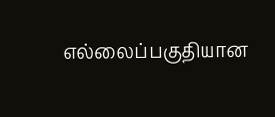எல்லைப்பகுதியான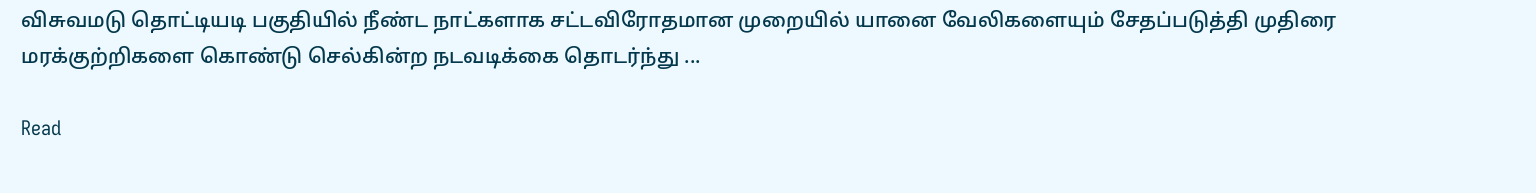விசுவமடு தொட்டியடி பகுதியில் நீண்ட நாட்களாக சட்டவிரோதமான முறையில் யானை வேலிகளையும் சேதப்படுத்தி முதிரை மரக்குற்றிகளை கொண்டு செல்கின்ற நடவடிக்கை தொடர்ந்து ...

Read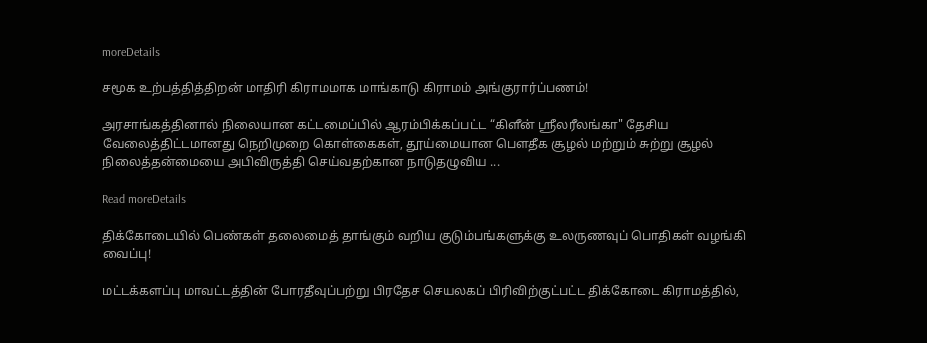moreDetails

சமூக உற்பத்தித்திறன் மாதிரி கிராமமாக மாங்காடு கிராமம் அங்குரார்ப்பணம்!

அரசாங்கத்தினால் நிலையான கட்டமைப்பில் ஆரம்பிக்கப்பட்ட “கிளீன் ஸ்ரீலரீலங்கா" தேசிய வேலைத்திட்டமானது நெறிமுறை கொள்கைகள், தூய்மையான பௌதீக சூழல் மற்றும் சுற்று சூழல் நிலைத்தன்மையை அபிவிருத்தி செய்வதற்கான நாடுதழுவிய ...

Read moreDetails

திக்கோடையில் பெண்கள் தலைமைத் தாங்கும் வறிய குடும்பங்களுக்கு உலருணவுப் பொதிகள் வழங்கி வைப்பு!

மட்டக்களப்பு மாவட்டத்தின் போரதீவுப்பற்று பிரதேச செயலகப் பிரிவிற்குட்பட்ட திக்கோடை கிராமத்தில்,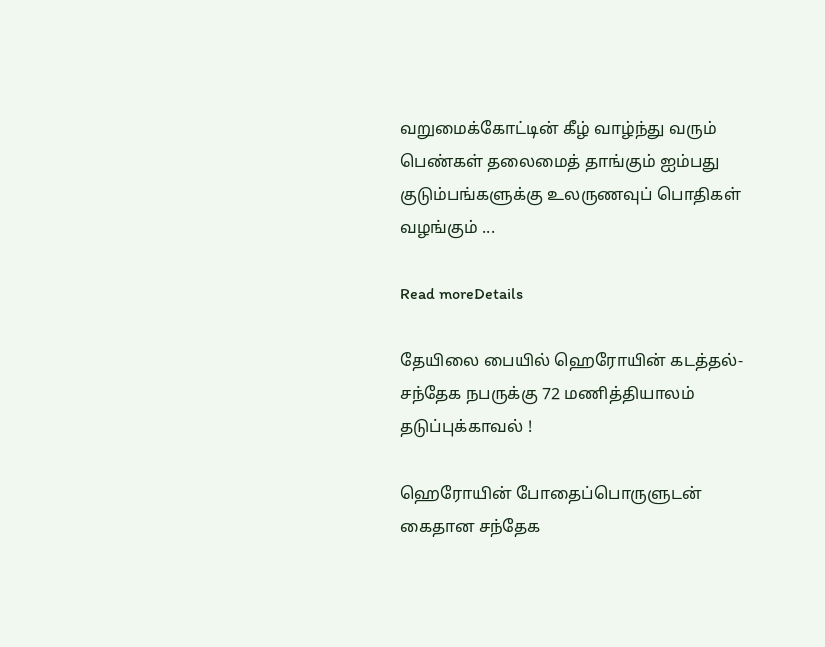வறுமைக்கோட்டின் கீழ் வாழ்ந்து வரும் பெண்கள் தலைமைத் தாங்கும் ஐம்பது குடும்பங்களுக்கு உலருணவுப் பொதிகள் வழங்கும் ...

Read moreDetails

தேயிலை பையில் ஹெரோயின் கடத்தல்-சந்தேக நபருக்கு 72 மணித்தியாலம் தடுப்புக்காவல் !

ஹெரோயின் போதைப்பொருளுடன் கைதான சந்தேக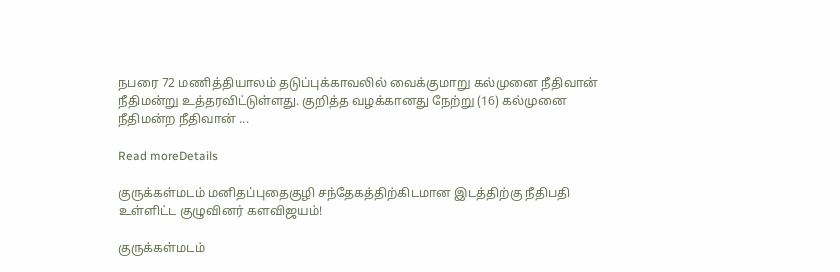நபரை 72 மணித்தியாலம் தடுப்புக்காவலில் வைக்குமாறு கல்முனை நீதிவான் நீதிமன்று உத்தரவிட்டுள்ளது. குறித்த வழக்கானது நேற்று (16) கல்முனை நீதிமன்ற நீதிவான் ...

Read moreDetails

குருக்கள்மடம் மனிதப்புதைகுழி சந்தேகத்திற்கிடமான இடத்திற்கு நீதிபதி உள்ளிட்ட குழுவினர் களவிஜயம்!

குருக்கள்மடம்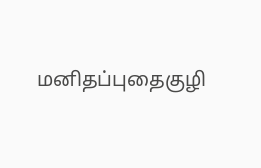மனிதப்புதைகுழி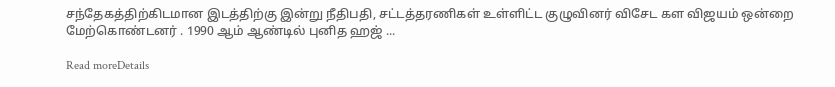சந்தேகத்திற்கிடமான இடத்திற்கு இன்று நீதிபதி, சட்டத்தரணிகள் உள்ளிட்ட குழுவினர் விசேட கள விஜயம் ஒன்றை மேற்கொண்டனர் . 1990 ஆம் ஆண்டில் புனித ஹஜ் ...

Read moreDetails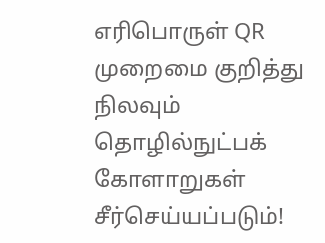எரிபொருள் QR முறைமை குறித்து நிலவும் தொழில்நுட்பக் கோளாறுகள் சீர்செய்யப்படும்!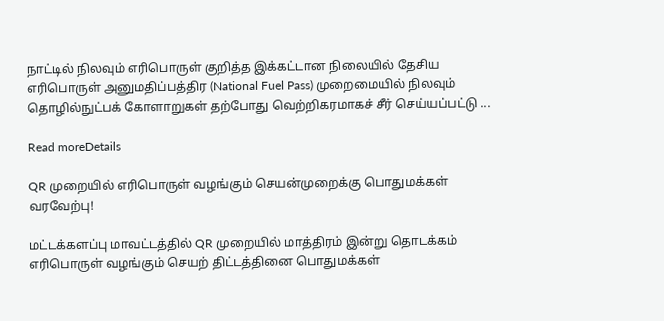நாட்டில் நிலவும் எரிபொருள் குறித்த இக்கட்டான நிலையில் தேசிய எரிபொருள் அனுமதிப்பத்திர (National Fuel Pass) முறைமையில் நிலவும் தொழில்நுட்பக் கோளாறுகள் தற்போது வெற்றிகரமாகச் சீர் செய்யப்பட்டு ...

Read moreDetails

QR முறையில் எரிபொருள் வழங்கும் செயன்முறைக்கு பொதுமக்கள் வரவேற்பு!

மட்டக்களப்பு மாவட்டத்தில் QR முறையில் மாத்திரம் இன்று தொடக்கம் எரிபொருள் வழங்கும் செயற் திட்டத்தினை பொதுமக்கள்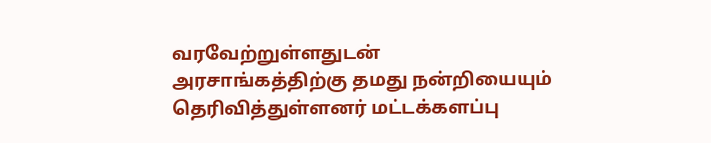வரவேற்றுள்ளதுடன் அரசாங்கத்திற்கு தமது நன்றியையும் தெரிவித்துள்ளனர் மட்டக்களப்பு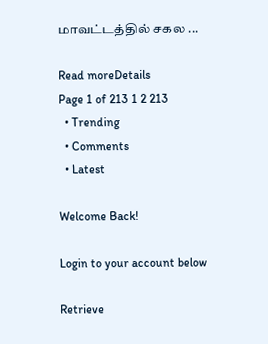மாவட்டத்தில் சகல ...

Read moreDetails
Page 1 of 213 1 2 213
  • Trending
  • Comments
  • Latest

Welcome Back!

Login to your account below

Retrieve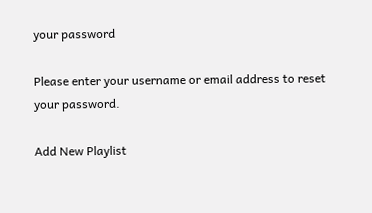your password

Please enter your username or email address to reset your password.

Add New Playlist